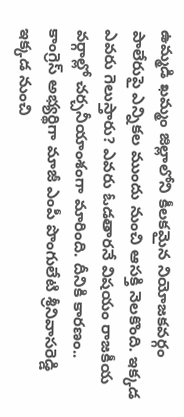ఉమ్మడి ఖమ్మం జిల్లాలోని కీలకమైన నియోజకవర్గం పాలేరుపై ఎన్నికల ముందు నుంచి ఆసక్తి నెలకొంది. ఇక్కడ ఎవరు గెలుస్తారు? ఎవరు ఓడతారనే విషయం రాజకీయ వర్గాల్లో చర్చనీయాంశంగా మారింది. దీనికి కారణం.. కాంగ్రెస్ అభ్యర్థిగా మాజీ ఎంపీ పొంగులేటి శ్రీనివాసరెడ్డి ఇక్కడ నుంచి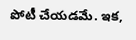పోటీ చేయడమే. ఇక,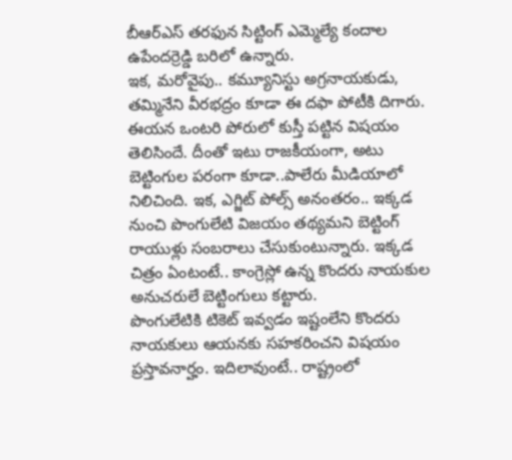బీఆర్ఎస్ తరఫున సిట్టింగ్ ఎమ్మెల్యే కందాల ఉపేందర్రెడ్డి బరిలో ఉన్నారు.
ఇక, మరోవైపు.. కమ్యూనిస్టు అగ్రనాయకుడు, తమ్మినేని వీరభద్రం కూడా ఈ దఫా పోటీకి దిగారు. ఈయన ఒంటరి పోరులో కుస్తీ పట్టిన విషయం తెలిసిందే. దీంతో ఇటు రాజకీయంగా, అటు బెట్టింగుల పరంగా కూడా..పాలేరు మీడియాలో నిలిచింది. ఇక, ఎగ్జిట్ పోల్స్ అనంతరం.. ఇక్కడ నుంచి పొంగులేటి విజయం తథ్యమని బెట్టింగ్ రాయుళ్లు సంబరాలు చేసుకుంటున్నారు. ఇక్కడ చిత్రం ఏంటంటే.. కాంగ్రెస్లో ఉన్న కొందరు నాయకుల అనుచరులే బెట్టింగులు కట్టారు.
పొంగులేటికి టికెట్ ఇవ్వడం ఇష్టంలేని కొందరు నాయకులు ఆయనకు సహకరించని విషయం ప్రస్తావనార్హం. ఇదిలావుంటే.. రాష్ట్రంలో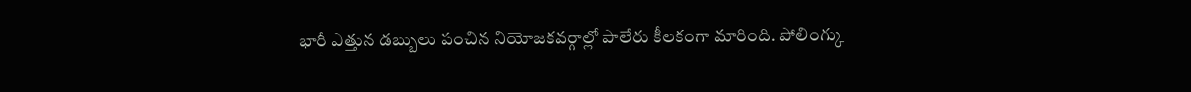భారీ ఎత్తున డబ్బులు పంచిన నియోజకవర్గాల్లో పాలేరు కీలకంగా మారింది. పోలింగ్కు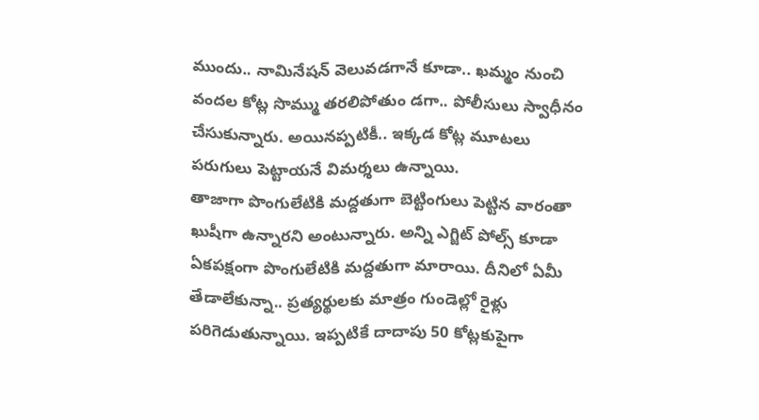ముందు.. నామినేషన్ వెలువడగానే కూడా.. ఖమ్మం నుంచి వందల కోట్ల సొమ్ము తరలిపోతుం డగా.. పోలీసులు స్వాధీనం చేసుకున్నారు. అయినప్పటికీ.. ఇక్కడ కోట్ల మూటలు పరుగులు పెట్టాయనే విమర్శలు ఉన్నాయి.
తాజాగా పొంగులేటికి మద్దతుగా బెట్టింగులు పెట్టిన వారంతా ఖుషీగా ఉన్నారని అంటున్నారు. అన్ని ఎగ్జిట్ పోల్స్ కూడా ఏకపక్షంగా పొంగులేటికి మద్దతుగా మారాయి. దీనిలో ఏమీ తేడాలేకున్నా.. ప్రత్యర్థులకు మాత్రం గుండెల్లో రైళ్లు పరిగెడుతున్నాయి. ఇప్పటికే దాదాపు 50 కోట్లకుపైగా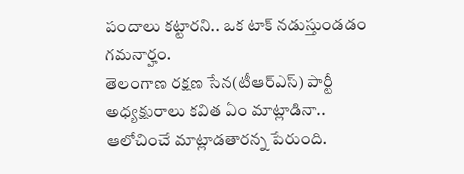పందాలు కట్టారని.. ఒక టాక్ నడుస్తుండడం గమనార్హం.
తెలంగాణ రక్షణ సేన(టీఆర్ఎస్) పార్టీ అధ్యక్షురాలు కవిత ఏం మాట్లాడినా.. ఆలోచించే మాట్లాడతారన్న పేరుంది.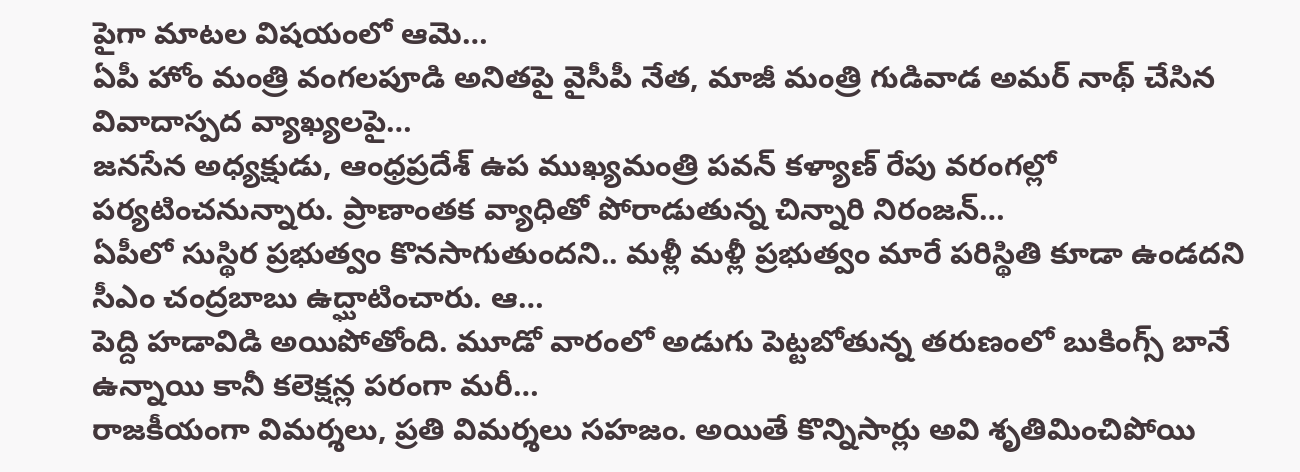పైగా మాటల విషయంలో ఆమె…
ఏపీ హోం మంత్రి వంగలపూడి అనితపై వైసీపీ నేత, మాజీ మంత్రి గుడివాడ అమర్ నాథ్ చేసిన వివాదాస్పద వ్యాఖ్యలపై…
జనసేన అధ్యక్షుడు, ఆంధ్రప్రదేశ్ ఉప ముఖ్యమంత్రి పవన్ కళ్యాణ్ రేపు వరంగల్లో పర్యటించనున్నారు. ప్రాణాంతక వ్యాధితో పోరాడుతున్న చిన్నారి నిరంజన్…
ఏపీలో సుస్థిర ప్రభుత్వం కొనసాగుతుందని.. మళ్లీ మళ్లీ ప్రభుత్వం మారే పరిస్థితి కూడా ఉండదని సీఎం చంద్రబాబు ఉద్ఘాటించారు. ఆ…
పెద్ది హడావిడి అయిపోతోంది. మూడో వారంలో అడుగు పెట్టబోతున్న తరుణంలో బుకింగ్స్ బానే ఉన్నాయి కానీ కలెక్షన్ల పరంగా మరీ…
రాజకీయంగా విమర్శలు, ప్రతి విమర్శలు సహజం. అయితే కొన్నిసార్లు అవి శృతిమించిపోయి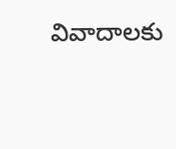వివాదాలకు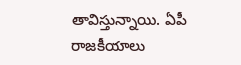తావిస్తున్నాయి. ఏపీ రాజకీయాలు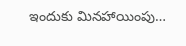ఇందుకు మినహాయింపు…